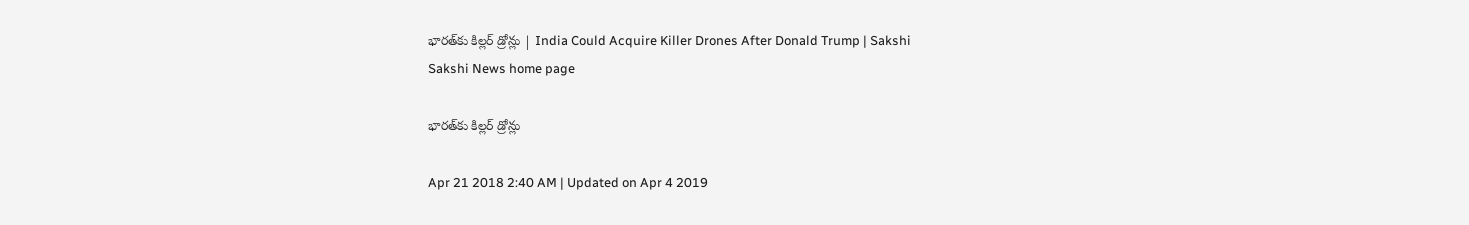భారత్‌కు కిల్లర్‌ డ్రోన్లు | India Could Acquire Killer Drones After Donald Trump | Sakshi
Sakshi News home page

భారత్‌కు కిల్లర్‌ డ్రోన్లు

Apr 21 2018 2:40 AM | Updated on Apr 4 2019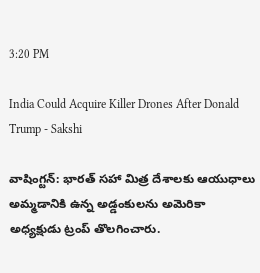3:20 PM

India Could Acquire Killer Drones After Donald Trump - Sakshi

వాషింగ్టన్‌: భారత్‌ సహా మిత్ర దేశాలకు ఆయుధాలు అమ్మడానికి ఉన్న అడ్డంకులను అమెరికా అధ్యక్షుడు ట్రంప్‌ తొలగించారు.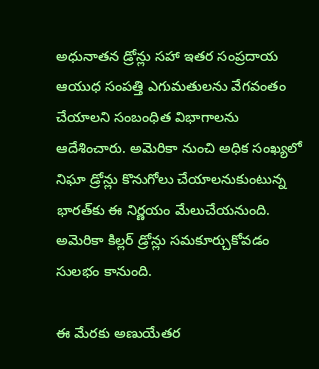అధునాతన డ్రోన్లు సహా ఇతర సంప్రదాయ ఆయుధ సంపత్తి ఎగుమతులను వేగవంతం చేయాలని సంబంధిత విభాగాలను ఆదేశించారు. అమెరికా నుంచి అధిక సంఖ్యలో నిఘా డ్రోన్లు కొనుగోలు చేయాలనుకుంటున్న భారత్‌కు ఈ నిర్ణయం మేలుచేయనుంది. అమెరికా కిల్లర్‌ డ్రోన్లు సమకూర్చుకోవడం సులభం కానుంది.

ఈ మేరకు అణుయేతర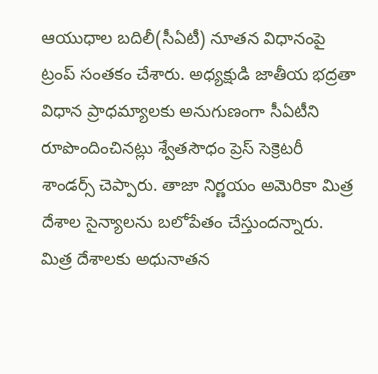ఆయుధాల బదిలీ(సీఏటీ) నూతన విధానంపై ట్రంప్‌ సంతకం చేశారు. అధ్యక్షుడి జాతీయ భద్రతా విధాన ప్రాధమ్యాలకు అనుగుణంగా సీఏటీని రూపొందించినట్లు శ్వేతసౌధం ప్రెస్‌ సెక్రెటరీ శాండర్స్‌ చెప్పారు. తాజా నిర్ణయం అమెరికా మిత్ర దేశాల సైన్యాలను బలోపేతం చేస్తుందన్నారు. మిత్ర దేశాలకు అధునాతన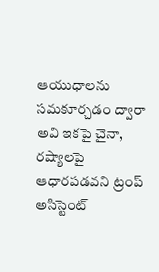ఆయుధాలను సమకూర్చడం ద్వారా అవి ఇకపై చైనా, రష్యాలపై ఆధారపడవని ట్రంప్‌ అసిస్టెంట్‌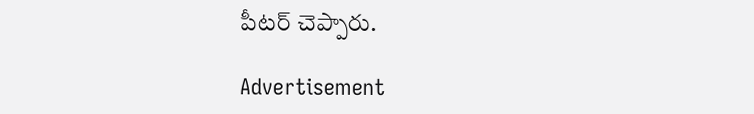పీటర్‌ చెప్పారు.

Advertisement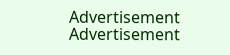Advertisement
Advertisement